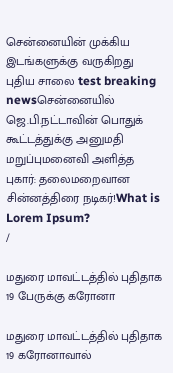சென்னையின் முக்கிய இடங்களுக்கு வருகிறது புதிய சாலை test breaking newsசென்னையில் ஜெ.பி.நட்டாவின் பொதுக் கூட்டத்துக்கு அனுமதி மறுப்புமனைவி அளித்த புகார்: தலைமறைவான சின்னத்திரை நடிகர்!What is Lorem Ipsum?
/

மதுரை மாவட்டத்தில் புதிதாக 19 பேருக்கு கரோனா

மதுரை மாவட்டத்தில் புதிதாக 19 கரோனாவால்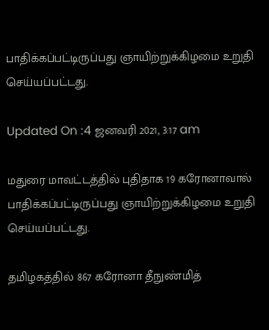பாதிக்கப்பட்டிருப்பது ஞாயிற்றுக்கிழமை உறுதி செய்யப்பட்டது.

Updated On :4 ஜனவரி 2021, 3:17 am

மதுரை மாவட்டத்தில் புதிதாக 19 கரோனாவால் பாதிக்கப்பட்டிருப்பது ஞாயிற்றுக்கிழமை உறுதி செய்யப்பட்டது.

தமிழகத்தில் 867 கரோனா தீநுண்மித்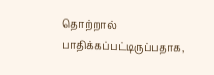தொற்றால் பாதிக்கப்பட்டிருப்பதாக,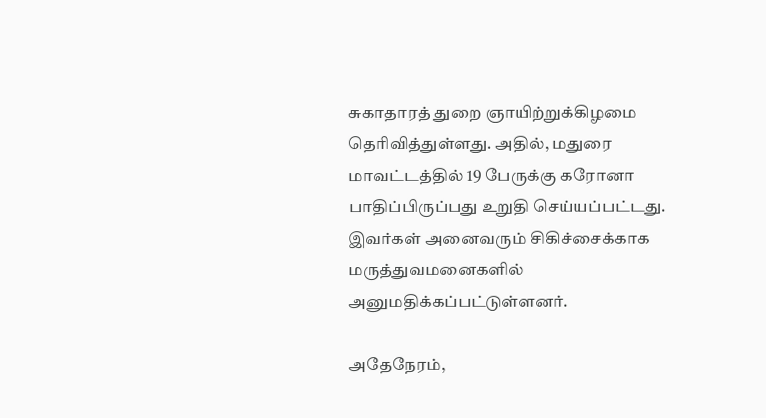சுகாதாரத் துறை ஞாயிற்றுக்கிழமை தெரிவித்துள்ளது. அதில், மதுரை மாவட்டத்தில் 19 பேருக்கு கரோனா பாதிப்பிருப்பது உறுதி செய்யப்பட்டது. இவர்கள் அனைவரும் சிகிச்சைக்காக மருத்துவமனைகளில் அனுமதிக்கப்பட்டுள்ளனர்.

அதேநேரம்,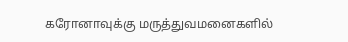கரோனாவுக்கு மருத்துவமனைகளில்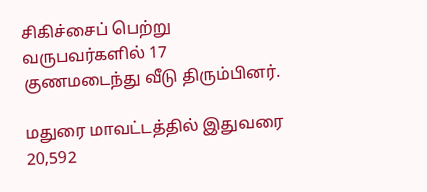சிகிச்சைப் பெற்று வருபவர்களில் 17 குணமடைந்து வீடு திரும்பினர்.

மதுரை மாவட்டத்தில் இதுவரை 20,592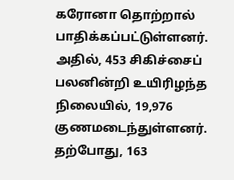கரோனா தொற்றால் பாதிக்கப்பட்டுள்ளனர். அதில், 453 சிகிச்சைப் பலனின்றி உயிரிழந்த நிலையில், 19,976 குணமடைந்துள்ளனர். தற்போது, 163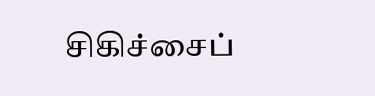சிகிச்சைப்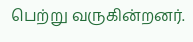பெற்று வருகின்றனர்.